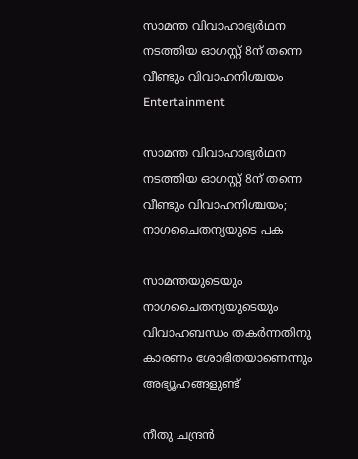സാമന്ത വിവാഹാഭ്യർഥന നടത്തിയ ഓഗസ്റ്റ് 8ന് തന്നെ വീണ്ടും വിവാഹനിശ്ചയം
Entertainment

സാമന്ത വിവാഹാഭ്യർഥന നടത്തിയ ഓഗസ്റ്റ് 8ന് തന്നെ വീണ്ടും വിവാഹനിശ്ചയം; നാഗചൈതന്യയുടെ പക

സാമന്തയുടെയും നാഗചൈതന്യയുടെയും വിവാഹബന്ധം തകർന്നതിനു കാരണം ശോഭിതയാണെന്നും അഭ്യൂഹങ്ങളുണ്ട്

നീതു ചന്ദ്രൻ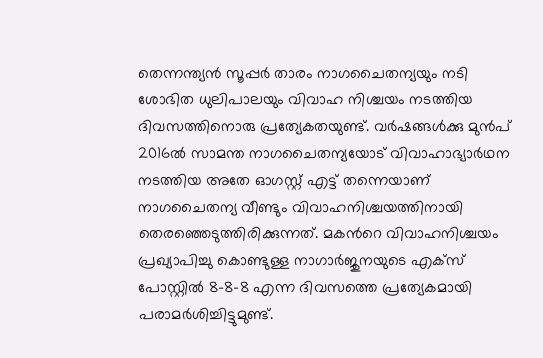തെന്നന്ത്യൻ സൂപ്പർ താരം നാഗചൈതന്യയും നടി ശോഭിത ധുലിപാലയും വിവാഹ നിശ്ചയം നടത്തിയ ദിവസത്തിനൊരു പ്രത്യേകതയുണ്ട്. വർഷങ്ങൾക്കു മുൻപ് 2016ൽ സാമന്ത നാഗചൈതന്യയോട് വിവാഹാഭ്യാർഥന നടത്തിയ അതേ ഓഗസ്റ്റ് എട്ട് തന്നെയാണ് നാഗചൈതന്യ വീണ്ടും വിവാഹനിശ്ചയത്തിനായി തെരഞ്ഞെടുത്തിരിക്കുന്നത്. മകന്‍റെ വിവാഹനിശ്ചയം പ്രഖ്യാപിച്ചു കൊണ്ടുള്ള നാഗാർജുനയുടെ എക്സ് പോസ്റ്റിൽ 8-8-8 എന്ന ദിവസത്തെ പ്രത്യേകമായി പരാമർശിച്ചിട്ടുമുണ്ട്.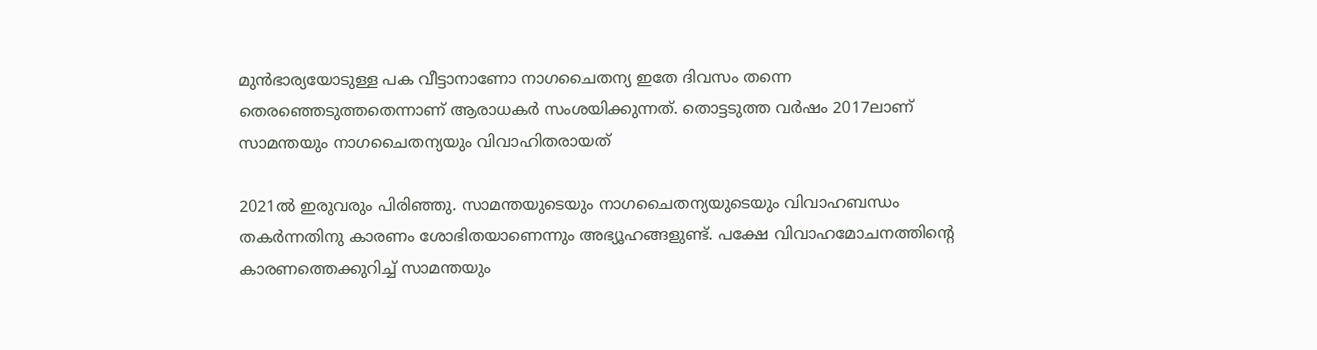മുൻഭാര്യയോടുള്ള പക വീട്ടാനാണോ നാഗചൈതന്യ ഇതേ ദിവസം തന്നെ തെരഞ്ഞെടുത്തതെന്നാണ് ആരാധകർ സംശയിക്കുന്നത്. തൊട്ടടുത്ത വർഷം 2017ലാണ് സാമന്തയും നാഗചൈതന്യയും വിവാഹിതരായത്

2021ൽ ഇരുവരും പിരിഞ്ഞു. സാമന്തയുടെയും നാഗചൈതന്യയുടെയും വിവാഹബന്ധം തകർന്നതിനു കാരണം ശോഭിതയാണെന്നും അഭ്യൂഹങ്ങളുണ്ട്. പക്ഷേ വിവാഹമോചനത്തിന്‍റെ കാരണത്തെക്കുറിച്ച് സാമന്തയും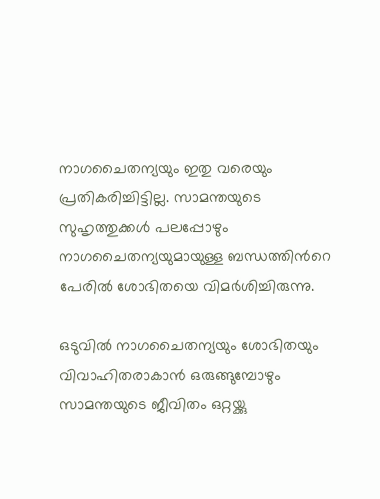നാഗചൈതന്യയും ഇതു വരെയും പ്രതികരിച്ചിട്ടില്ല. സാമന്തയുടെ സുഹൃത്തുക്കൾ പലപ്പോഴും നാഗചൈതന്യയുമായുള്ള ബന്ധത്തിന്‍റെ പേരിൽ ശോഭിതയെ വിമർശിച്ചിരുന്നു.

ഒടുവിൽ നാഗചൈതന്യയും ശോഭിതയും വിവാഹിതരാകാൻ ഒരുങ്ങുമ്പോഴും സാമന്തയുടെ ജീവിതം ഒറ്റയ്ക്കു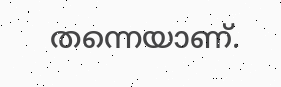തന്നെയാണ്.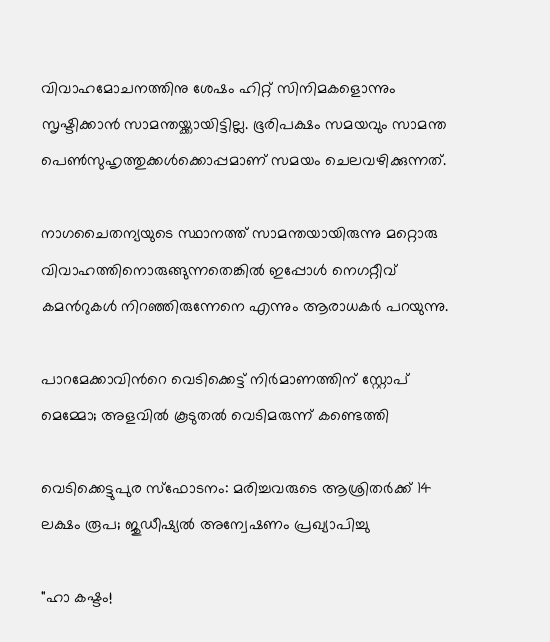വിവാഹമോചനത്തിനു ശേഷം ഹിറ്റ് സിനിമകളൊന്നും സൃഷ്ടിക്കാൻ സാമന്തയ്ക്കായിട്ടില്ല. ഭൂരിപക്ഷം സമയവും സാമന്ത പെൺസുഹൃത്തുക്കൾക്കൊപ്പമാണ് സമയം ചെലവഴിക്കുന്നത്.

നാഗചൈതന്യയുടെ സ്ഥാനത്ത് സാമന്തയായിരുന്നു മറ്റൊരു വിവാഹത്തിനൊരുങ്ങുന്നതെങ്കിൽ ഇപ്പോൾ നെഗറ്റീവ് കമന്‍റുകൾ നിറഞ്ഞിരുന്നേനെ എന്നും ആരാധകർ പറയുന്നു.

പാറമേക്കാവിന്‍റെ വെടിക്കെട്ട് നിർമാണത്തിന് സ്റ്റോപ് മെമ്മോ; അളവിൽ കൂടുതൽ വെടിമരുന്ന് കണ്ടെത്തി

വെടിക്കെട്ടുപുര സ്ഫോടനം: മരിച്ചവരുടെ ആശ്രിതര്‍ക്ക് 14 ലക്ഷം രൂപ; ജുഡീഷ്യല്‍ അന്വേഷണം പ്രഖ്യാപിച്ചു

"ഹാ കഷ്ടം!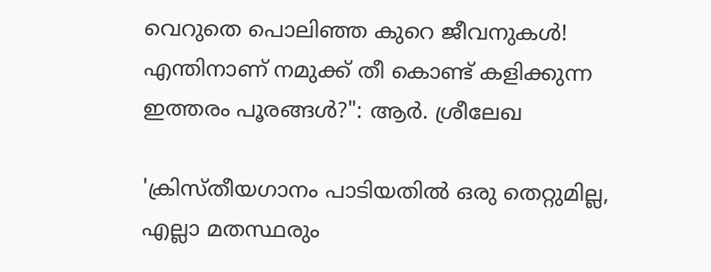വെറുതെ പൊലിഞ്ഞ കുറെ ജീവനുകൾ! എന്തിനാണ് നമുക്ക് തീ കൊണ്ട് കളിക്കുന്ന ഇത്തരം പൂരങ്ങൾ?": ആർ. ശ്രീലേഖ

'ക്രിസ്തീയഗാനം പാടിയതിൽ ഒരു തെറ്റുമില്ല, എല്ലാ മതസ്ഥരും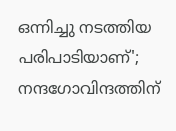ഒന്നിച്ചു നടത്തിയ പരിപാടിയാണ്'; നന്ദഗോവിന്ദത്തിന്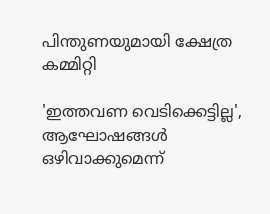പിന്തുണയുമായി ക്ഷേത്ര കമ്മിറ്റി

'ഇത്തവണ വെടിക്കെട്ടില്ല', ആഘോഷങ്ങൾ ഒഴിവാക്കുമെന്ന്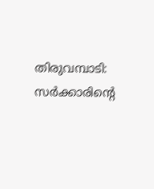തിരുവമ്പാടി: സർക്കാരിന്‍റെ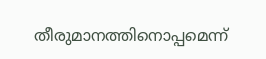തീരുമാനത്തിനൊപ്പമെന്ന്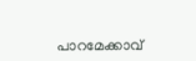പാറമേക്കാവ്